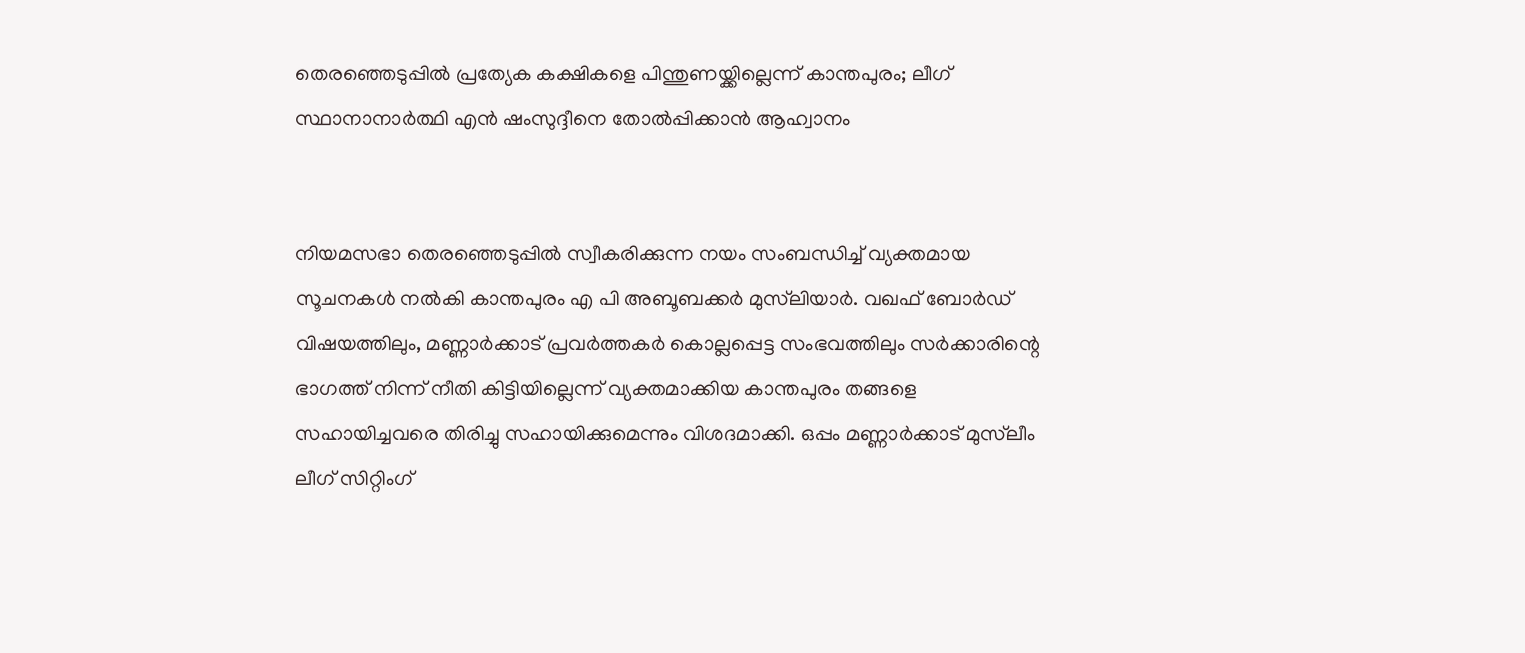തെരഞ്ഞെടുപ്പില്‍ പ്രത്യേക കക്ഷികളെ പിന്തുണയ്ക്കില്ലെന്ന് കാന്തപുരം; ലീഗ് സ്ഥാനാനാര്‍ത്ഥി എന്‍ ഷംസുദ്ദീനെ തോല്‍പ്പിക്കാന്‍ ആഹ്വാനം


നിയമസഭാ തെരഞ്ഞെടുപ്പില്‍ സ്വീകരിക്കുന്ന നയം സംബന്ധിച്ച് വ്യക്തമായ സൂചനകള്‍ നല്‍കി കാന്തപുരം എ പി അബൂബക്കര്‍ മുസ്‌ലിയാര്‍. വഖഫ് ബോര്‍ഡ് വിഷയത്തിലും, മണ്ണാര്‍ക്കാട് പ്രവര്‍ത്തകര്‍ കൊല്ലപ്പെട്ട സംഭവത്തിലും സര്‍ക്കാരിന്റെ ഭാഗത്ത് നിന്ന് നീതി കിട്ടിയില്ലെന്ന് വ്യക്തമാക്കിയ കാന്തപുരം തങ്ങളെ സഹായിച്ചവരെ തിരിച്ചു സഹായിക്കുമെന്നും വിശദമാക്കി. ഒപ്പം മണ്ണാര്‍ക്കാട് മുസ്‌ലീം ലീഗ് സിറ്റിംഗ്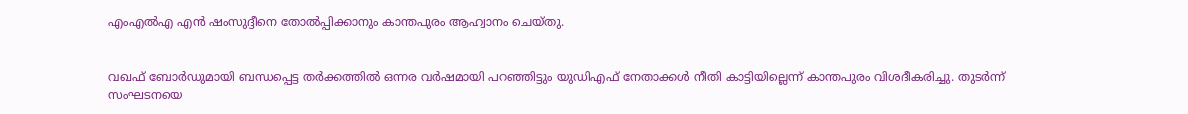എംഎല്‍എ എന്‍ ഷംസുദ്ദീനെ തോല്‍പ്പിക്കാനും കാന്തപുരം ആഹ്വാനം ചെയ്തു.


വഖഫ് ബോര്‍ഡുമായി ബന്ധപ്പെട്ട തര്‍ക്കത്തില്‍ ഒന്നര വര്‍ഷമായി പറഞ്ഞിട്ടും യുഡിഎഫ് നേതാക്കള്‍ നീതി കാട്ടിയില്ലെന്ന് കാന്തപുരം വിശദീകരിച്ചു. തുടര്‍ന്ന് സംഘടനയെ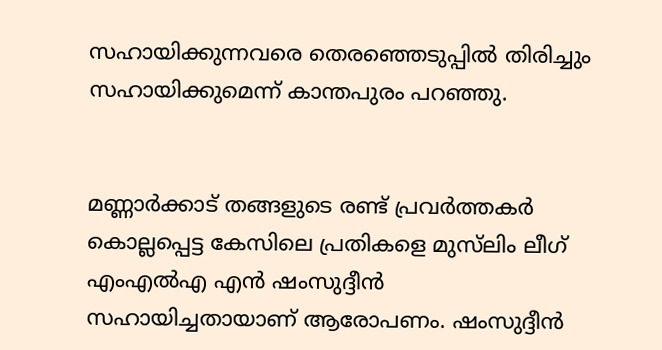സഹായിക്കുന്നവരെ തെരഞ്ഞെടുപ്പില്‍ തിരിച്ചും സഹായിക്കുമെന്ന് കാന്തപുരം പറഞ്ഞു.


മണ്ണാര്‍ക്കാട് തങ്ങളുടെ രണ്ട് പ്രവര്‍ത്തകര്‍ കൊല്ലപ്പെട്ട കേസിലെ പ്രതികളെ മുസ്‌ലിം ലീഗ് എംഎല്‍എ എന്‍ ഷംസുദ്ദീന്‍ സഹായിച്ചതായാണ് ആരോപണം. ഷംസുദ്ദീന്‍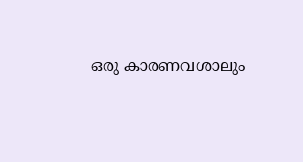ഒരു കാരണവശാലും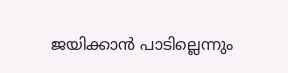ജയിക്കാന്‍ പാടില്ലെന്നും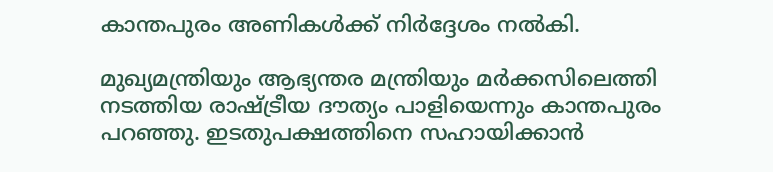കാന്തപുരം അണികള്‍ക്ക് നിര്‍ദ്ദേശം നല്‍കി.

മുഖ്യമന്ത്രിയും ആഭ്യന്തര മന്ത്രിയും മര്‍ക്കസിലെത്തി നടത്തിയ രാഷ്ട്രീയ ദൗത്യം പാളിയെന്നും കാന്തപുരം പറഞ്ഞു. ഇടതുപക്ഷത്തിനെ സഹായിക്കാന്‍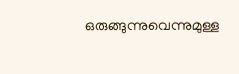ഒരുങ്ങുന്നുവെന്നുമുള്ള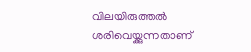വിലയിരുത്തല്‍ ശരിവെയ്ക്കുന്നതാണ്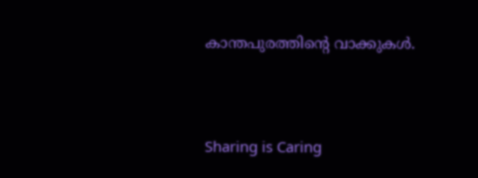കാന്തപുരത്തിന്റെ വാക്കുകള്‍.



Sharing is Caring